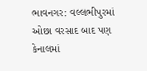ભાવનગર: વલ્લભીપુરમાં ઓછા વરસાદ બાદ પણ કેનાલમાં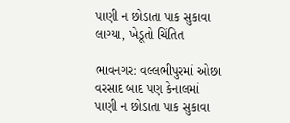પાણી ન છોડાતા પાક સુકાવા લાગ્યા, ખેડૂતો ચિંતિત

ભાવનગર: વલ્લભીપુરમાં ઓછા વરસાદ બાદ પણ કેનાલમાં પાણી ન છોડાતા પાક સુકાવા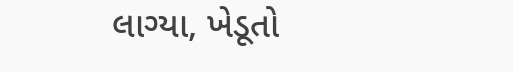લાગ્યા, ખેડૂતો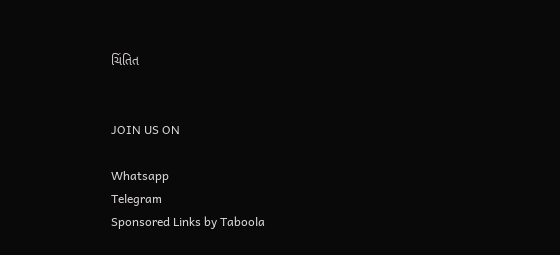ચિંતિત


JOIN US ON

Whatsapp
Telegram
Sponsored Links by Taboola